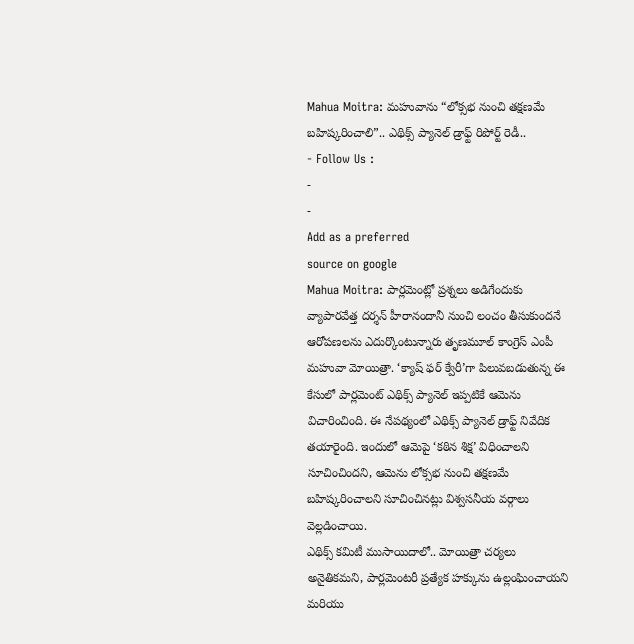Mahua Moitra: మహువాను “లోక్సభ నుంచి తక్షణమే బహిష్కరించాలి”.. ఎథిక్స్ ప్యానెల్ డ్రాఫ్ట్ రిపోర్ట్ రెడీ..
- Follow Us :
-
-
Add as a preferred
source on google
Mahua Moitra: పార్లమెంట్లో ప్రశ్నలు అడిగేందుకు వ్యాపారవేత్త దర్శన్ హీరానందానీ నుంచి లంచం తీసుకుందనే ఆరోపణలను ఎదుర్కొంటున్నారు తృణమూల్ కాంగ్రెస్ ఎంపీ మహువా మోయిత్రా. ‘క్యాష్ ఫర్ క్వేరీ’గా పిలువబడుతున్న ఈ కేసులో పార్లమెంట్ ఎథిక్స్ ప్యానెల్ ఇప్పటికే ఆమెను విచారించింది. ఈ నేపథ్యంలో ఎథిక్స్ ప్యానెల్ డ్రాఫ్ట్ నివేదిక తయారైంది. ఇందులో ఆమెపై ‘కఠిన శిక్ష’ విధించాలని సూచించిందని, ఆమెను లోక్సభ నుంచి తక్షణమే బహిష్కరించాలని సూచించినట్లు విశ్వసనీయ వర్గాలు వెల్లడించాయి.
ఎథిక్స్ కమిటీ ముసాయిదాలో.. మోయిత్రా చర్యలు అనైతికమని, పార్లమెంటరీ ప్రత్యేక హక్కును ఉల్లంఘించాయని మరియు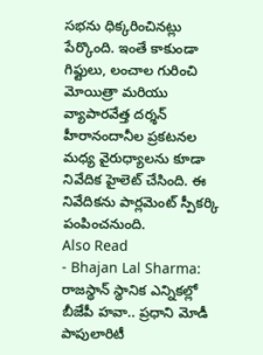సభను ధిక్కరించినట్లు పేర్కొంది. ఇంతే కాకుండా గిఫ్టులు, లంచాల గురించి మోయిత్రా మరియు వ్యాపారవేత్త దర్శన్ హీరానందానీల ప్రకటనల మధ్య వైరుధ్యాలను కూడా నివేదిక హైలెట్ చేసింది. ఈ నివేదికను పార్లమెంట్ స్పీకర్కి పంపించనుంది.
Also Read
- Bhajan Lal Sharma: రాజస్థాన్ స్థానిక ఎన్నికల్లో బీజేపీ హవా.. ప్రధాని మోడీ పాపులారిటీ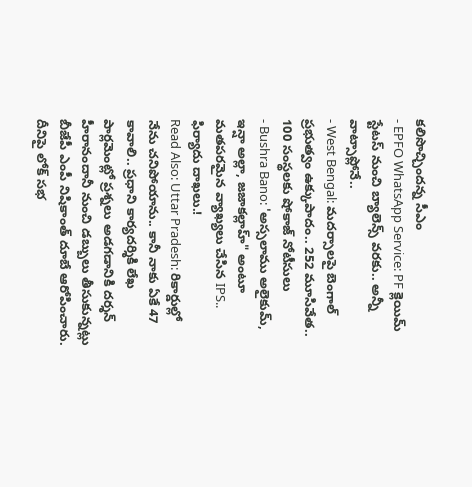కలిసొచ్చిందన్న సీఎం
- EPFO WhatsApp Service: PF క్లెయిమ్ స్టేటస్ నుంచి బ్యాలెన్స్ వరకు.. అన్నీ వాట్సాప్లోనే..
- West Bengal: మదర్సాలపై బెంగాల్ ప్రభుత్వం ఉక్కుపాదం.. 252 మూసివేత.. 100 సంస్థలకు షోకాజ్ నోటీసులు
- Bushra Bano: 'అస్సలాము అలైకుమ్, ఇన్షా అల్లా, జజాకల్లాహ్" అంటూ మతపరమైన వ్యాఖ్యలు చేసిన IPS.. ఫిర్యాదు దాఖలు.!
Read Also: Uttar Pradesh: రికార్డుల్లో నేను చనిపోయాను.. కానీ నాకు ఏకే 47 కావాలి.. ప్రధాని కార్యదర్శికి లేఖ
పార్లమెంట్లో ప్రశ్నలు అడగడానికి దర్శన్ హీరానందానీ నుంచి డబ్బులు తీసుకున్నట్లు బీజేపీ ఎంపీ నిషికాంత్ దూబే ఆరోపించారు. దీనిపై లోక్ సభ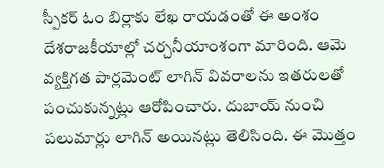స్పీకర్ ఓం బిర్లాకు లేఖ రాయడంతో ఈ అంశం దేశరాజకీయాల్లో చర్చనీయాంశంగా మారింది. ఆమె వ్యక్తిగత పార్లమెంట్ లాగిన్ వివరాలను ఇతరులతో పంచుకున్నట్లు ఆరోపించారు. దుబాయ్ నుంచి పలుమార్లు లాగిన్ అయినట్లు తెలిసింది. ఈ మొత్తం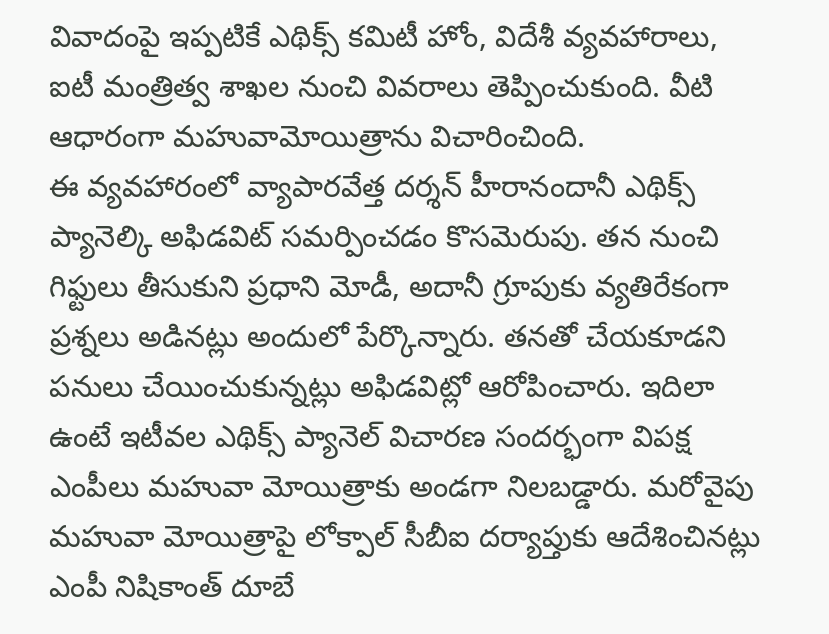వివాదంపై ఇప్పటికే ఎథిక్స్ కమిటీ హోం, విదేశీ వ్యవహారాలు, ఐటీ మంత్రిత్వ శాఖల నుంచి వివరాలు తెప్పించుకుంది. వీటి ఆధారంగా మహువామోయిత్రాను విచారించింది.
ఈ వ్యవహారంలో వ్యాపారవేత్త దర్శన్ హీరానందానీ ఎథిక్స్ ప్యానెల్కి అఫిడవిట్ సమర్పించడం కొసమెరుపు. తన నుంచి గిఫ్టులు తీసుకుని ప్రధాని మోడీ, అదానీ గ్రూపుకు వ్యతిరేకంగా ప్రశ్నలు అడినట్లు అందులో పేర్కొన్నారు. తనతో చేయకూడని పనులు చేయించుకున్నట్లు అఫిడవిట్లో ఆరోపించారు. ఇదిలా ఉంటే ఇటీవల ఎథిక్స్ ప్యానెల్ విచారణ సందర్భంగా విపక్ష ఎంపీలు మహువా మోయిత్రాకు అండగా నిలబడ్డారు. మరోవైపు మహువా మోయిత్రాపై లోక్పాల్ సీబీఐ దర్యాప్తుకు ఆదేశించినట్లు ఎంపీ నిషికాంత్ దూబే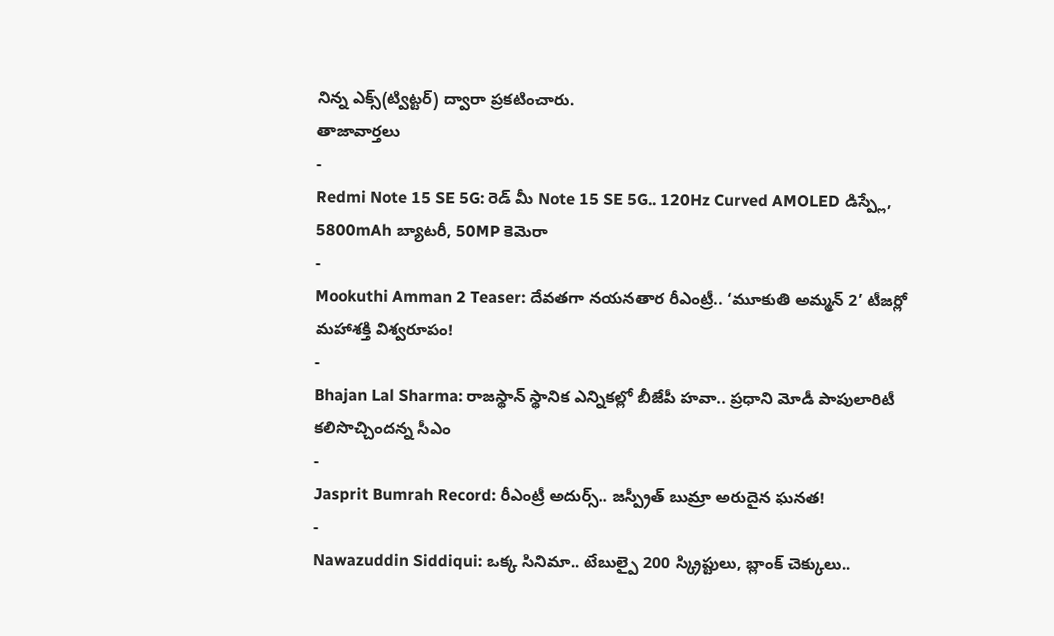నిన్న ఎక్స్(ట్విట్టర్) ద్వారా ప్రకటించారు.
తాజావార్తలు
-
Redmi Note 15 SE 5G: రెడ్ మీ Note 15 SE 5G.. 120Hz Curved AMOLED డిస్ప్లే, 5800mAh బ్యాటరీ, 50MP కెమెరా
-
Mookuthi Amman 2 Teaser: దేవతగా నయనతార రీఎంట్రీ.. ‘మూకుతి అమ్మన్ 2’ టీజర్లో మహాశక్తి విశ్వరూపం!
-
Bhajan Lal Sharma: రాజస్థాన్ స్థానిక ఎన్నికల్లో బీజేపీ హవా.. ప్రధాని మోడీ పాపులారిటీ కలిసొచ్చిందన్న సీఎం
-
Jasprit Bumrah Record: రీఎంట్రీ అదుర్స్.. జస్ప్రీత్ బుమ్రా అరుదైన ఘనత!
-
Nawazuddin Siddiqui: ఒక్క సినిమా.. టేబుల్పై 200 స్క్రిప్టులు, బ్లాంక్ చెక్కులు..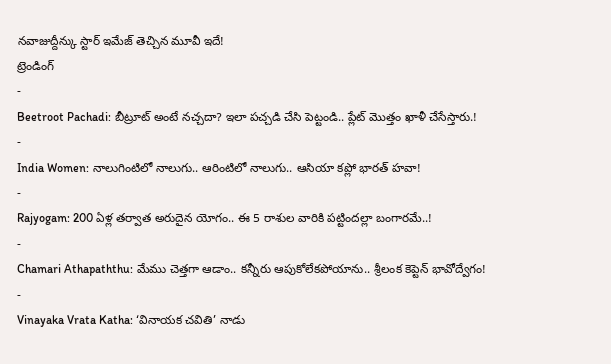నవాజుద్దీన్కు స్టార్ ఇమేజ్ తెచ్చిన మూవీ ఇదే!
ట్రెండింగ్
-
Beetroot Pachadi: బీట్రూట్ అంటే నచ్చదా? ఇలా పచ్చడి చేసి పెట్టండి.. ప్లేట్ మొత్తం ఖాళీ చేసేస్తారు.!
-
India Women: నాలుగింటిలో నాలుగు.. ఆరింటిలో నాలుగు.. ఆసియా కప్లో భారత్ హవా!
-
Rajyogam: 200 ఏళ్ల తర్వాత అరుదైన యోగం.. ఈ 5 రాశుల వారికి పట్టిందల్లా బంగారమే..!
-
Chamari Athapaththu: మేము చెత్తగా ఆడాం.. కన్నీరు ఆపుకోలేకపోయాను.. శ్రీలంక కెప్టెన్ భావోద్వేగం!
-
Vinayaka Vrata Katha: ‘వినాయక చవితి’ నాడు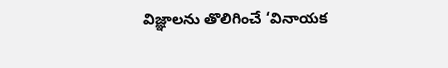విజ్ఞాలను తొలిగించే ‘వినాయక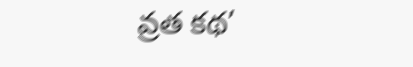వ్రత కథ’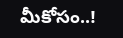మీకోసం..!